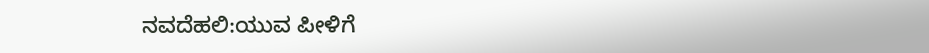ನವದೆಹಲಿ:ಯುವ ಪೀಳಿಗೆ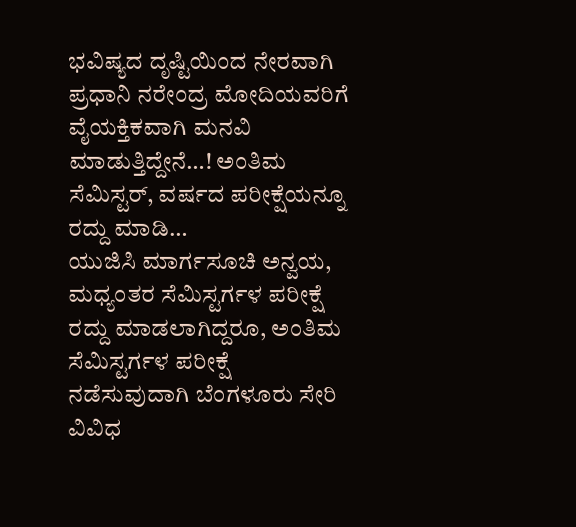ಭವಿಷ್ಯದ ದೃಷ್ಟಿಯಿಂದ ನೇರವಾಗಿ ಪ್ರಧಾನಿ ನರೇಂದ್ರ ಮೋದಿಯವರಿಗೆ ವೈಯಕ್ತಿಕವಾಗಿ ಮನವಿ ಮಾಡುತ್ತಿದ್ದೇನೆ…! ಅಂತಿಮ ಸೆಮಿಸ್ಟರ್, ವರ್ಷದ ಪರೀಕ್ಷೆಯನ್ನೂ ರದ್ದು ಮಾಡಿ…
ಯುಜಿಸಿ ಮಾರ್ಗಸೂಚಿ ಅನ್ವಯ, ಮಧ್ಯಂತರ ಸೆಮಿಸ್ಟರ್ಗಳ ಪರೀಕ್ಷೆ ರದ್ದು ಮಾಡಲಾಗಿದ್ದರೂ, ಅಂತಿಮ ಸೆಮಿಸ್ಟರ್ಗಳ ಪರೀಕ್ಷೆ ನಡೆಸುವುದಾಗಿ ಬೆಂಗಳೂರು ಸೇರಿ ವಿವಿಧ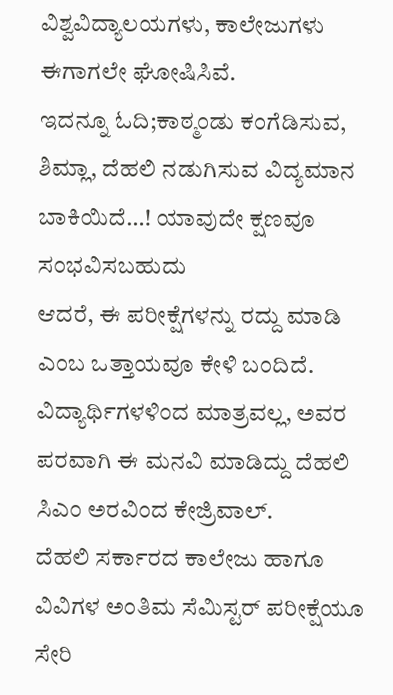ವಿಶ್ವವಿದ್ಯಾಲಯಗಳು, ಕಾಲೇಜುಗಳು ಈಗಾಗಲೇ ಘೋಷಿಸಿವೆ.
ಇದನ್ನೂ ಓದಿ;ಕಾಠ್ಮಂಡು ಕಂಗೆಡಿಸುವ, ಶಿಮ್ಲಾ, ದೆಹಲಿ ನಡುಗಿಸುವ ವಿದ್ಯಮಾನ ಬಾಕಿಯಿದೆ…! ಯಾವುದೇ ಕ್ಷಣವೂ ಸಂಭವಿಸಬಹುದು
ಆದರೆ, ಈ ಪರೀಕ್ಷೆಗಳನ್ನು ರದ್ದು ಮಾಡಿ ಎಂಬ ಒತ್ತಾಯವೂ ಕೇಳಿ ಬಂದಿದೆ. ವಿದ್ಯಾರ್ಥಿಗಳಳಿಂದ ಮಾತ್ರವಲ್ಲ, ಅವರ ಪರವಾಗಿ ಈ ಮನವಿ ಮಾಡಿದ್ದು ದೆಹಲಿ ಸಿಎಂ ಅರವಿಂದ ಕೇಜ್ರಿವಾಲ್.
ದೆಹಲಿ ಸರ್ಕಾರದ ಕಾಲೇಜು ಹಾಗೂ ವಿವಿಗಳ ಅಂತಿಮ ಸೆಮಿಸ್ಟರ್ ಪರೀಕ್ಷೆಯೂ ಸೇರಿ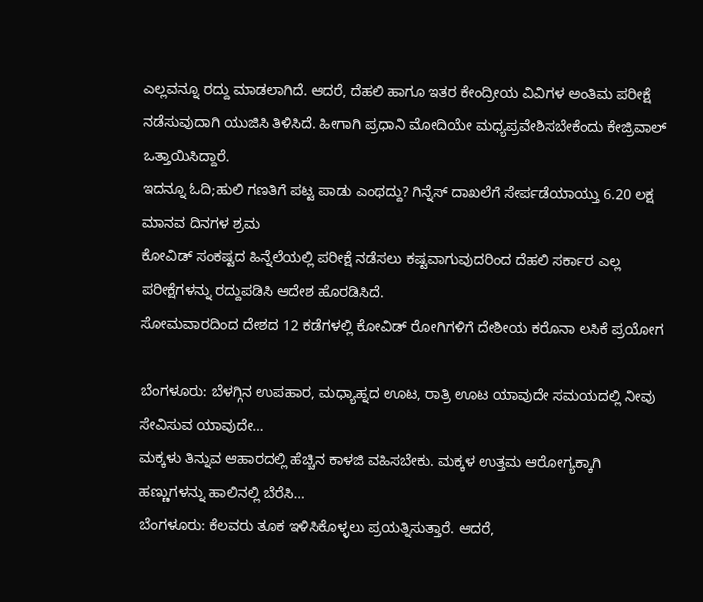ಎಲ್ಲವನ್ನೂ ರದ್ದು ಮಾಡಲಾಗಿದೆ. ಆದರೆ, ದೆಹಲಿ ಹಾಗೂ ಇತರ ಕೇಂದ್ರೀಯ ವಿವಿಗಳ ಅಂತಿಮ ಪರೀಕ್ಷೆ ನಡೆಸುವುದಾಗಿ ಯುಜಿಸಿ ತಿಳಿಸಿದೆ. ಹೀಗಾಗಿ ಪ್ರಧಾನಿ ಮೋದಿಯೇ ಮಧ್ಯಪ್ರವೇಶಿಸಬೇಕೆಂದು ಕೇಜ್ರಿವಾಲ್ ಒತ್ತಾಯಿಸಿದ್ದಾರೆ.
ಇದನ್ನೂ ಓದಿ;ಹುಲಿ ಗಣತಿಗೆ ಪಟ್ಟ ಪಾಡು ಎಂಥದ್ದು? ಗಿನ್ನೆಸ್ ದಾಖಲೆಗೆ ಸೇರ್ಪಡೆಯಾಯ್ತು 6.20 ಲಕ್ಷ ಮಾನವ ದಿನಗಳ ಶ್ರಮ
ಕೋವಿಡ್ ಸಂಕಷ್ಟದ ಹಿನ್ನೆಲೆಯಲ್ಲಿ ಪರೀಕ್ಷೆ ನಡೆಸಲು ಕಷ್ಟವಾಗುವುದರಿಂದ ದೆಹಲಿ ಸರ್ಕಾರ ಎಲ್ಲ ಪರೀಕ್ಷೆಗಳನ್ನು ರದ್ದುಪಡಿಸಿ ಆದೇಶ ಹೊರಡಿಸಿದೆ.
ಸೋಮವಾರದಿಂದ ದೇಶದ 12 ಕಡೆಗಳಲ್ಲಿ ಕೋವಿಡ್ ರೋಗಿಗಳಿಗೆ ದೇಶೀಯ ಕರೊನಾ ಲಸಿಕೆ ಪ್ರಯೋಗ

ಬೆಂಗಳೂರು: ಬೆಳಗ್ಗಿನ ಉಪಹಾರ, ಮಧ್ಯಾಹ್ನದ ಊಟ, ರಾತ್ರಿ ಊಟ ಯಾವುದೇ ಸಮಯದಲ್ಲಿ ನೀವು ಸೇವಿಸುವ ಯಾವುದೇ…
ಮಕ್ಕಳು ತಿನ್ನುವ ಆಹಾರದಲ್ಲಿ ಹೆಚ್ಚಿನ ಕಾಳಜಿ ವಹಿಸಬೇಕು. ಮಕ್ಕಳ ಉತ್ತಮ ಆರೋಗ್ಯಕ್ಕಾಗಿ ಹಣ್ಣುಗಳನ್ನು ಹಾಲಿನಲ್ಲಿ ಬೆರೆಸಿ…
ಬೆಂಗಳೂರು: ಕೆಲವರು ತೂಕ ಇಳಿಸಿಕೊಳ್ಳಲು ಪ್ರಯತ್ನಿಸುತ್ತಾರೆ. ಆದರೆ,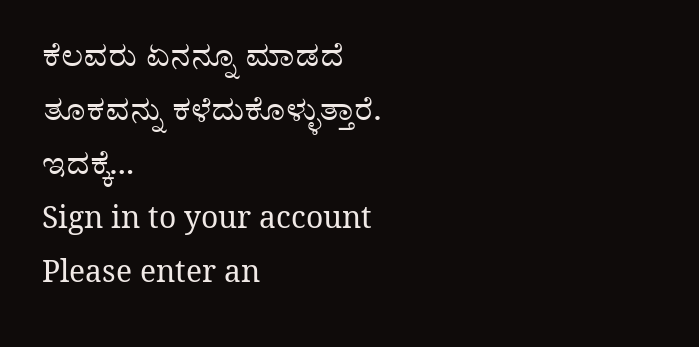ಕೆಲವರು ಏನನ್ನೂ ಮಾಡದೆ ತೂಕವನ್ನು ಕಳೆದುಕೊಳ್ಳುತ್ತಾರೆ. ಇದಕ್ಕೆ…
Sign in to your account
Please enter an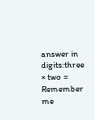answer in digits:three × two =
Remember me